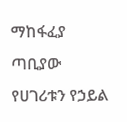ማከፋፈያ ጣቢያው የሀገሪቱን የኃይል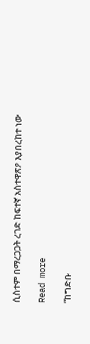ሲስተም በማረጋጋት ረገድ ከፍተኛ አስተዋጽዖ እያበረከተ ነው

Read more

“ከግድቡ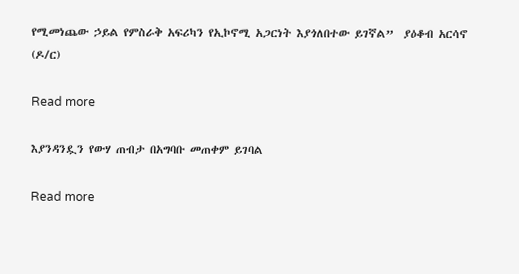የሚመነጨው ኃይል የምስራቅ አፍሪካን የኢኮኖሚ አጋርነት እያጎለበተው ይገኛል”  ያዕቆብ አርሳኖ (ዶ/ር)

Read more

እያንዳንዷን የውሃ ጠብታ በአግባቡ መጠቀም ይገባል

Read more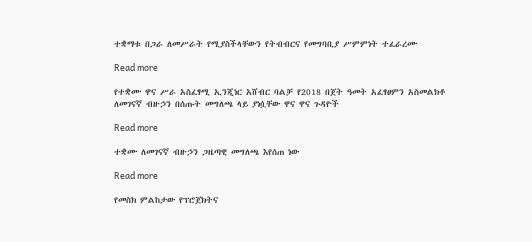ተቋማቱ በጋራ ለመሥራት የሚያስችላቸውን የትብብርና የመግባቢያ ሥምምነት ተፈራረሙ

Read more

የተቋሙ ዋና ሥራ አስፈፃሚ ኢንጂነር አሸብር ባልቻ የ2018 በጀት ዓመት አፈፃፀምን አስመልክቶ ለመገናኛ ብዙኃን በሰጡት መግለጫ ላይ ያነሷቸው ዋና ዋና ጉዳዮች

Read more

ተቋሙ ለመገናኛ ብዙኃን ጋዜጣዊ መግለጫ እየሰጠ ነው

Read more

የመስክ ምልከታው የፕሮጀክትና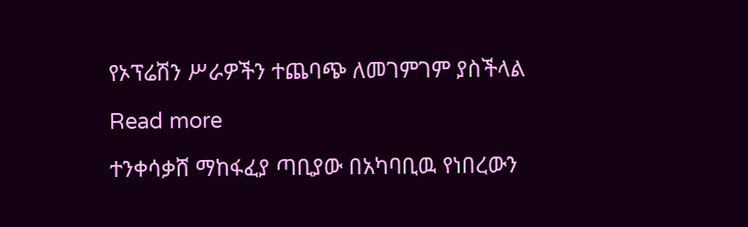የኦፕሬሽን ሥራዎችን ተጨባጭ ለመገምገም ያስችላል

Read more

ተንቀሳቃሸ ማከፋፈያ ጣቢያው በአካባቢዉ የነበረውን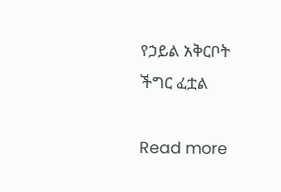የኃይል አቅርቦት ችግር ፈቷል

Read more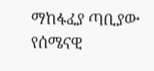ማከፋፈያ ጣቢያው የሰሜናዊ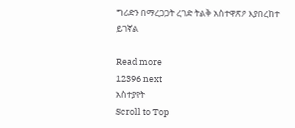ግሪድን በማረጋጋት ረገድ ትልቅ አስተዋጽዖ እያበረከተ ይገኛል

Read more
12396 next
አስተያየት
Scroll to Top